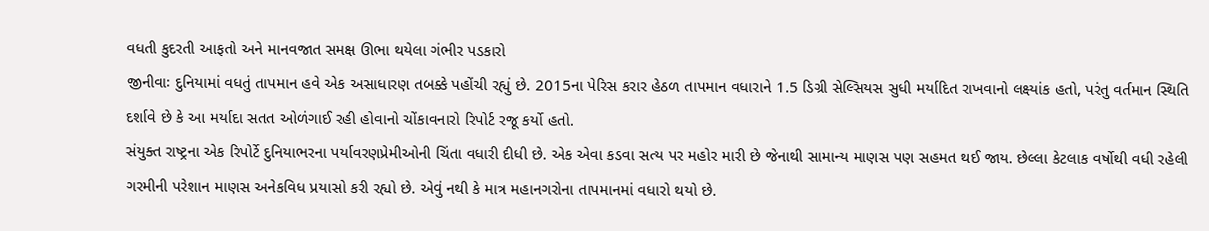વધતી કુદરતી આફતો અને માનવજાત સમક્ષ ઊભા થયેલા ગંભીર પડકારો
જીનીવાઃ દુનિયામાં વધતું તાપમાન હવે એક અસાધારણ તબક્કે પહોંચી રહ્યું છે. 2015ના પેરિસ કરાર હેઠળ તાપમાન વધારાને 1.5 ડિગ્રી સેલ્સિયસ સુધી મર્યાદિત રાખવાનો લક્ષ્યાંક હતો, પરંતુ વર્તમાન સ્થિતિ દર્શાવે છે કે આ મર્યાદા સતત ઓળંગાઈ રહી હોવાનો ચોંકાવનારો રિપોર્ટ રજૂ કર્યો હતો.
સંયુક્ત રાષ્ટ્રના એક રિપોર્ટે દુનિયાભરના પર્યાવરણપ્રેમીઓની ચિંતા વધારી દીધી છે. એક એવા કડવા સત્ય પર મહોર મારી છે જેનાથી સામાન્ય માણસ પણ સહમત થઈ જાય. છેલ્લા કેટલાક વર્ષોથી વધી રહેલી ગરમીની પરેશાન માણસ અનેકવિધ પ્રયાસો કરી રહ્યો છે. એવું નથી કે માત્ર મહાનગરોના તાપમાનમાં વધારો થયો છે.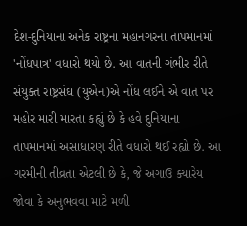દેશ-દુનિયાના અનેક રાષ્ટ્રના મહાનગરના તાપમાનમાં 'નોંધપાત્ર' વધારો થયો છે. આ વાતની ગંભીર રીતે સંયુક્ત રાષ્ટ્રસંઘ (યુએન)એ નોંધ લઈને એ વાત પર મહોર મારી મારતા કહ્યું છે કે હવે દુનિયાના તાપમાનમાં અસાધારણ રીતે વધારો થઈ રહ્યો છે. આ ગરમીની તીવ્રતા એટલી છે કે, જે અગાઉ ક્યારેય જોવા કે અનુભવવા માટે મળી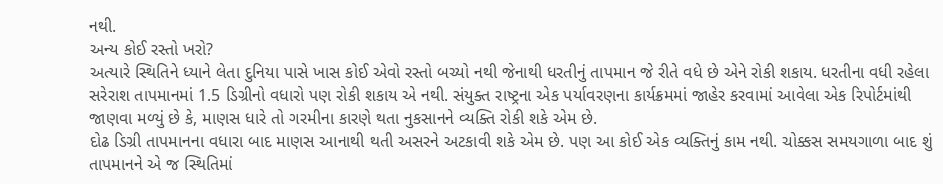નથી.
અન્ય કોઈ રસ્તો ખરો?
અત્યારે સ્થિતિને ધ્યાને લેતા દુનિયા પાસે ખાસ કોઈ એવો રસ્તો બચ્યો નથી જેનાથી ધરતીનું તાપમાન જે રીતે વધે છે એને રોકી શકાય. ધરતીના વધી રહેલા સરેરાશ તાપમાનમાં 1.5 ડિગ્રીનો વધારો પણ રોકી શકાય એ નથી. સંયુક્ત રાષ્ટ્રના એક પર્યાવરણના કાર્યક્રમમાં જાહેર કરવામાં આવેલા એક રિપોર્ટમાંથી જાણવા મળ્યું છે કે, માણસ ધારે તો ગરમીના કારણે થતા નુકસાનને વ્યક્તિ રોકી શકે એમ છે.
દોઢ ડિગ્રી તાપમાનના વધારા બાદ માણસ આનાથી થતી અસરને અટકાવી શકે એમ છે. પણ આ કોઈ એક વ્યક્તિનું કામ નથી. ચોક્કસ સમયગાળા બાદ શું તાપમાનને એ જ સ્થિતિમાં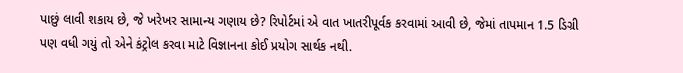પાછું લાવી શકાય છે, જે ખરેખર સામાન્ય ગણાય છે? રિપોર્ટમાં એ વાત ખાતરીપૂર્વક કરવામાં આવી છે, જેમાં તાપમાન 1.5 ડિગ્રી પણ વધી ગયું તો એને કંટ્રોલ કરવા માટે વિજ્ઞાનના કોઈ પ્રયોગ સાર્થક નથી.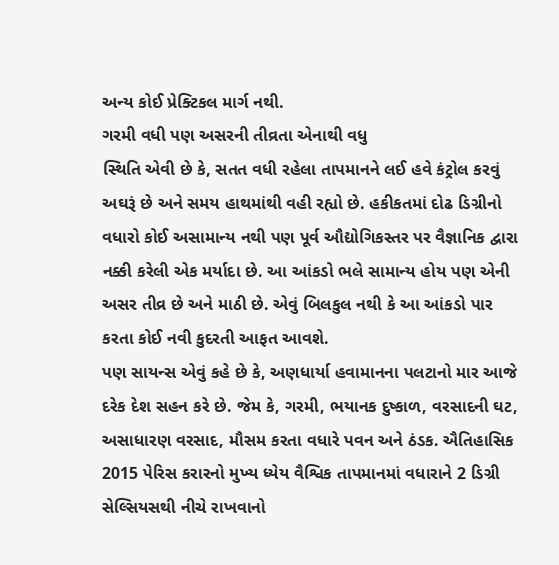અન્ય કોઈ પ્રેક્ટિકલ માર્ગ નથી.
ગરમી વધી પણ અસરની તીવ્રતા એનાથી વધુ
સ્થિતિ એવી છે કે, સતત વધી રહેલા તાપમાનને લઈ હવે કંટ્રોલ કરવું અઘરૂં છે અને સમય હાથમાંથી વહી રહ્યો છે. હકીકતમાં દોઢ ડિગ્રીનો વધારો કોઈ અસામાન્ય નથી પણ પૂર્વ ઔદ્યોગિકસ્તર પર વૈજ્ઞાનિક દ્વારા નક્કી કરેલી એક મર્યાદા છે. આ આંકડો ભલે સામાન્ય હોય પણ એની અસર તીવ્ર છે અને માઠી છે. એવું બિલકુલ નથી કે આ આંકડો પાર કરતા કોઈ નવી કુદરતી આફત આવશે.
પણ સાયન્સ એવું કહે છે કે, અણધાર્યા હવામાનના પલટાનો માર આજે દરેક દેશ સહન કરે છે. જેમ કે, ગરમી, ભયાનક દુષ્કાળ, વરસાદની ઘટ, અસાધારણ વરસાદ, મૌસમ કરતા વધારે પવન અને ઠંડક. ઐતિહાસિક 2015 પેરિસ કરારનો મુખ્ય ધ્યેય વૈશ્વિક તાપમાનમાં વધારાને 2 ડિગ્રી સેલ્સિયસથી નીચે રાખવાનો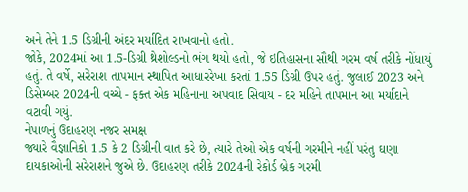અને તેને 1.5 ડિગ્રીની અંદર મર્યાદિત રાખવાનો હતો.
જોકે, 2024માં આ 1.5-ડિગ્રી થ્રેશોલ્ડનો ભંગ થયો હતો, જે ઇતિહાસના સૌથી ગરમ વર્ષ તરીકે નોંધાયું હતું. તે વર્ષે, સરેરાશ તાપમાન સ્થાપિત આધારરેખા કરતાં 1.55 ડિગ્રી ઉપર હતું. જુલાઈ 2023 અને ડિસેમ્બર 2024ની વચ્ચે - ફક્ત એક મહિનાના અપવાદ સિવાય - દર મહિને તાપમાન આ મર્યાદાને વટાવી ગયું.
નેપાળનું ઉદાહરણ નજર સમક્ષ
જ્યારે વૈજ્ઞાનિકો 1.5 કે 2 ડિગ્રીની વાત કરે છે, ત્યારે તેઓ એક વર્ષની ગરમીને નહીં પરંતુ ઘણા દાયકાઓની સરેરાશને જુએ છે. ઉદાહરણ તરીકે 2024ની રેકોર્ડ બ્રેક ગરમી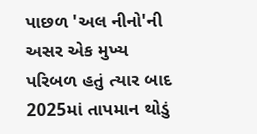પાછળ 'અલ નીનો'ની અસર એક મુખ્ય પરિબળ હતું ત્યાર બાદ 2025માં તાપમાન થોડું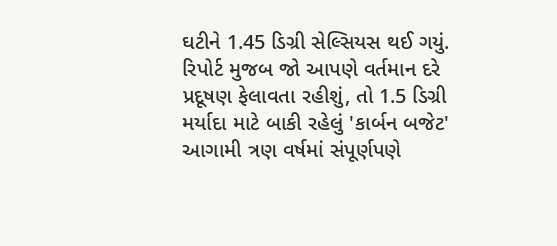ઘટીને 1.45 ડિગ્રી સેલ્સિયસ થઈ ગયું. રિપોર્ટ મુજબ જો આપણે વર્તમાન દરે પ્રદૂષણ ફેલાવતા રહીશું, તો 1.5 ડિગ્રી મર્યાદા માટે બાકી રહેલું 'કાર્બન બજેટ' આગામી ત્રણ વર્ષમાં સંપૂર્ણપણે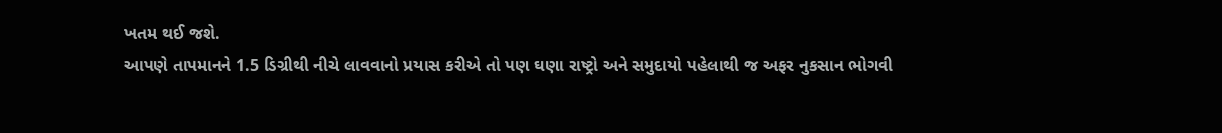ખતમ થઈ જશે.
આપણે તાપમાનને 1.5 ડિગ્રીથી નીચે લાવવાનો પ્રયાસ કરીએ તો પણ ઘણા રાષ્ટ્રો અને સમુદાયો પહેલાથી જ અફર નુકસાન ભોગવી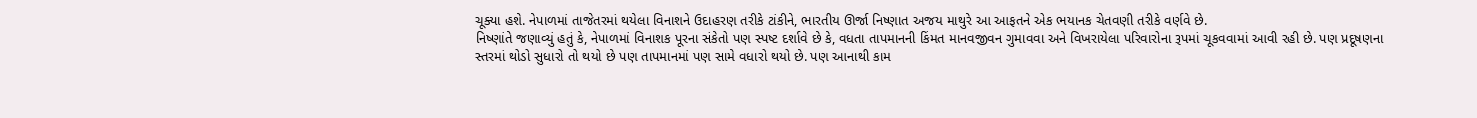ચૂક્યા હશે. નેપાળમાં તાજેતરમાં થયેલા વિનાશને ઉદાહરણ તરીકે ટાંકીને, ભારતીય ઊર્જા નિષ્ણાત અજય માથુરે આ આફતને એક ભયાનક ચેતવણી તરીકે વર્ણવે છે.
નિષ્ણાંતે જણાવ્યું હતું કે, નેપાળમાં વિનાશક પૂરના સંકેતો પણ સ્પષ્ટ દર્શાવે છે કે, વધતા તાપમાનની કિંમત માનવજીવન ગુમાવવા અને વિખરાયેલા પરિવારોના રૂપમાં ચૂકવવામાં આવી રહી છે. પણ પ્રદૂષણના સ્તરમાં થોડો સુધારો તો થયો છે પણ તાપમાનમાં પણ સામે વધારો થયો છે. પણ આનાથી કામ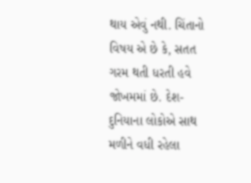થાય એવું નથી. ચિંતાનો વિષય એ છે કે, સતત ગરમ થતી ધરતી હવે જોખમમાં છે. દેશ-દુનિયાના લોકોએ સાથ મળીને વધી રહેલા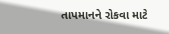તાપમાનને રોકવા માટે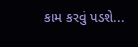કામ કરવું પડશે...